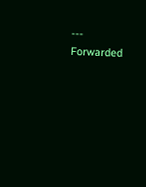--- Forwarded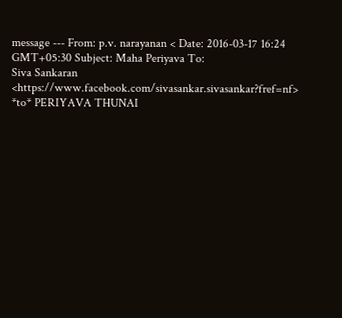message --- From: p.v. narayanan < Date: 2016-03-17 16:24 GMT+05:30 Subject: Maha Periyava To:
Siva Sankaran <https://www.facebook.com/sivasankar.sivasankar?fref=nf> *to* PERIYAVA THUNAI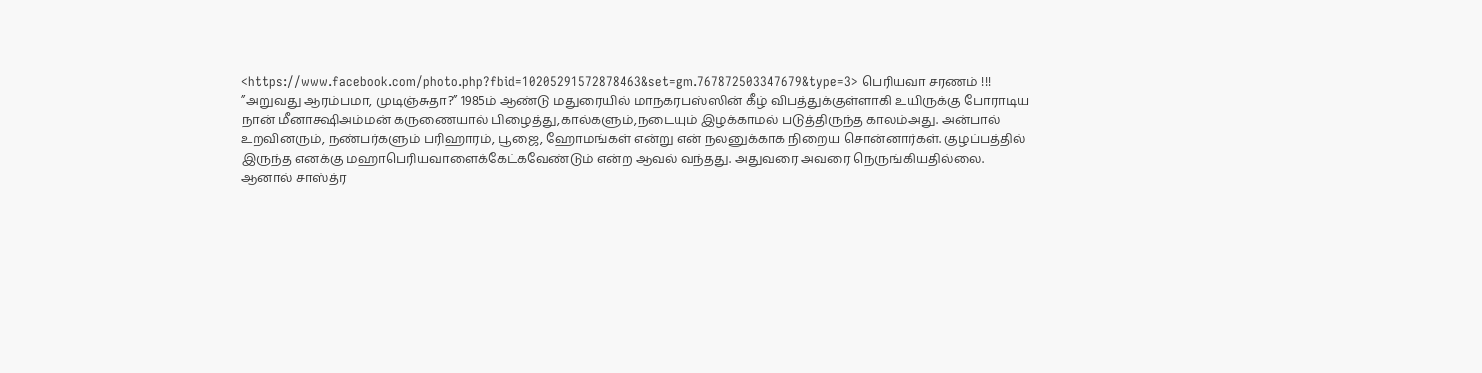<https://www.facebook.com/photo.php?fbid=10205291572878463&set=gm.767872503347679&type=3> பெரியவா சரணம் !!! ”அறுவது ஆரம்பமா, முடிஞ்சுதா?” 1985ம் ஆண்டு மதுரையில் மாநகரபஸ்ஸின் கீழ் விபத்துக்குள்ளாகி உயிருக்கு போராடிய நான் மீனாக்ஷிஅம்மன் கருணையால் பிழைத்து,கால்களும்,நடையும் இழக்காமல் படுத்திருந்த காலம்அது. அன்பால் உறவினரும், நண்பர்களும் பரிஹாரம், பூஜை, ஹோமங்கள் என்று என் நலனுக்காக நிறைய சொன்னார்கள். குழப்பத்தில் இருந்த எனக்கு மஹாபெரியவாளைக்கேட்கவேண்டும் என்ற ஆவல் வந்தது. அதுவரை அவரை நெருங்கியதில்லை. ஆனால் சாஸ்த்ர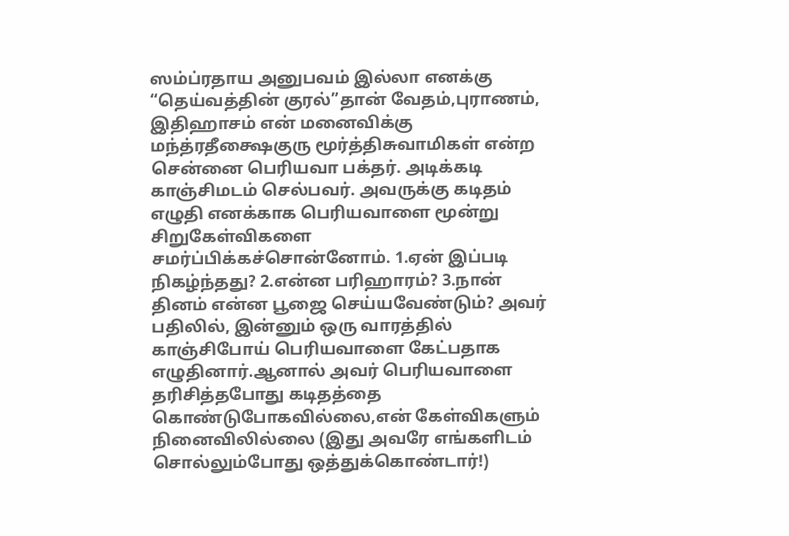ஸம்ப்ரதாய அனுபவம் இல்லா எனக்கு “தெய்வத்தின் குரல்”தான் வேதம்,புராணம், இதிஹாசம் என் மனைவிக்கு மந்த்ரதீக்ஷைகுரு மூர்த்திசுவாமிகள் என்ற சென்னை பெரியவா பக்தர். அடிக்கடி காஞ்சிமடம் செல்பவர். அவருக்கு கடிதம் எழுதி எனக்காக பெரியவாளை மூன்று சிறுகேள்விகளை சமர்ப்பிக்கச்சொன்னோம். 1.ஏன் இப்படி நிகழ்ந்தது? 2.என்ன பரிஹாரம்? 3.நான் தினம் என்ன பூஜை செய்யவேண்டும்? அவர் பதிலில், இன்னும் ஒரு வாரத்தில் காஞ்சிபோய் பெரியவாளை கேட்பதாக எழுதினார்.ஆனால் அவர் பெரியவாளை தரிசித்தபோது கடிதத்தை கொண்டுபோகவில்லை,என் கேள்விகளும் நினைவிலில்லை (இது அவரே எங்களிடம் சொல்லும்போது ஒத்துக்கொண்டார்!)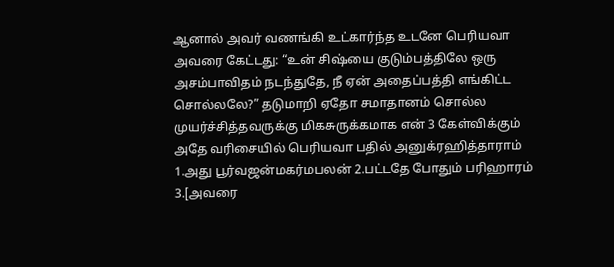ஆனால் அவர் வணங்கி உட்கார்ந்த உடனே பெரியவா அவரை கேட்டது: “உன் சிஷ்யை குடும்பத்திலே ஒரு அசம்பாவிதம் நடந்துதே, நீ ஏன் அதைப்பத்தி எங்கிட்ட சொல்லலே?” தடுமாறி ஏதோ சமாதானம் சொல்ல முயர்ச்சித்தவருக்கு மிகசுருக்கமாக என் 3 கேள்விக்கும் அதே வரிசையில் பெரியவா பதில் அனுக்ரஹித்தாராம் 1.அது பூர்வஜன்மகர்மபலன் 2.பட்டதே போதும் பரிஹாரம் 3.[அவரை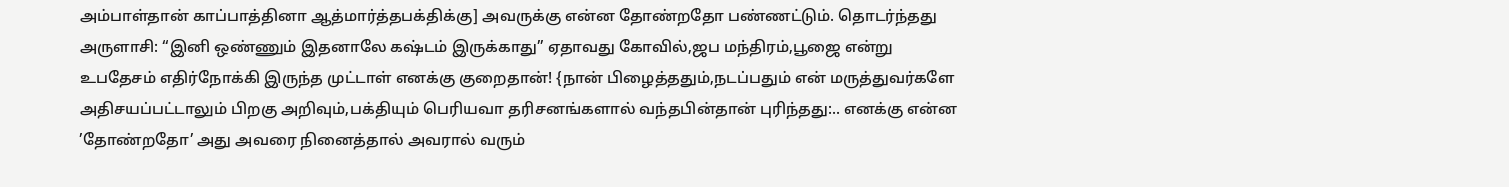அம்பாள்தான் காப்பாத்தினா ஆத்மார்த்தபக்திக்கு] அவருக்கு என்ன தோண்றதோ பண்ணட்டும். தொடர்ந்தது அருளாசி: “இனி ஒண்ணும் இதனாலே கஷ்டம் இருக்காது” ஏதாவது கோவில்,ஜப மந்திரம்,பூஜை என்று உபதேசம் எதிர்நோக்கி இருந்த முட்டாள் எனக்கு குறைதான்! {நான் பிழைத்ததும்,நடப்பதும் என் மருத்துவர்களே அதிசயப்பட்டாலும் பிறகு அறிவும்,பக்தியும் பெரியவா தரிசனங்களால் வந்தபின்தான் புரிந்தது:.. எனக்கு என்ன ’தோண்றதோ’ அது அவரை நினைத்தால் அவரால் வரும்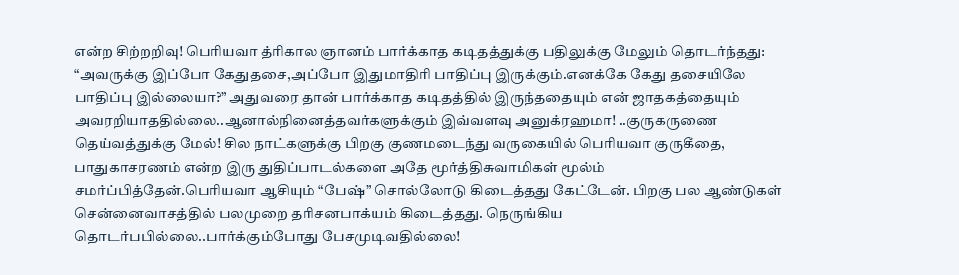என்ற சிற்றறிவு! பெரியவா த்ரிகால ஞானம் பார்க்காத கடிதத்துக்கு பதிலுக்கு மேலும் தொடர்ந்தது: “அவருக்கு இப்போ கேதுதசை,அப்போ இதுமாதிரி பாதிப்பு இருக்கும்.எனக்கே கேது தசையிலே பாதிப்பு இல்லையா?” அதுவரை தான் பார்க்காத கடிதத்தில் இருந்ததையும் என் ஜாதகத்தையும் அவரறியாததில்லை..ஆனால்நினைத்தவர்களுக்கும் இவ்வளவு அனுக்ரஹமா! ..குருகருணை தெய்வத்துக்கு மேல்! சில நாட்களுக்கு பிறகு குணமடைந்து வருகையில் பெரியவா குருகீதை, பாதுகாசரணம் என்ற இரு துதிப்பாடல்களை அதே மூர்த்திசுவாமிகள் மூல்ம் சமர்ப்பித்தேன்.பெரியவா ஆசியும் “பேஷ்” சொல்லோடு கிடைத்தது கேட்டேன். பிறகு பல ஆண்டுகள் சென்னைவாசத்தில் பலமுறை தரிசனபாக்யம் கிடைத்தது. நெருங்கிய தொடர்பபில்லை..பார்க்கும்போது பேசமுடிவதில்லை!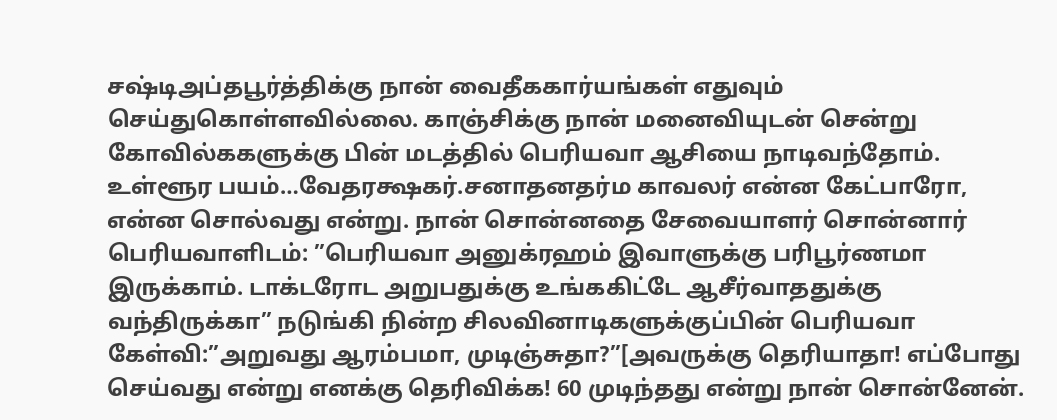சஷ்டிஅப்தபூர்த்திக்கு நான் வைதீககார்யங்கள் எதுவும் செய்துகொள்ளவில்லை. காஞ்சிக்கு நான் மனைவியுடன் சென்று கோவில்ககளுக்கு பின் மடத்தில் பெரியவா ஆசியை நாடிவந்தோம். உள்ளூர பயம்…வேதரக்ஷகர்.சனாதனதர்ம காவலர் என்ன கேட்பாரோ, என்ன சொல்வது என்று. நான் சொன்னதை சேவையாளர் சொன்னார் பெரியவாளிடம்: ”பெரியவா அனுக்ரஹம் இவாளுக்கு பரிபூர்ணமா இருக்காம். டாக்டரோட அறுபதுக்கு உங்ககிட்டே ஆசீர்வாததுக்கு வந்திருக்கா” நடுங்கி நின்ற சிலவினாடிகளுக்குப்பின் பெரியவா கேள்வி:”அறுவது ஆரம்பமா, முடிஞ்சுதா?”[அவருக்கு தெரியாதா! எப்போது செய்வது என்று எனக்கு தெரிவிக்க! 60 முடிந்தது என்று நான் சொன்னேன்.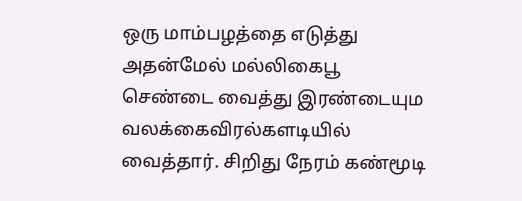ஒரு மாம்பழத்தை எடுத்து அதன்மேல் மல்லிகைபூ செண்டை வைத்து இரண்டையும வலக்கைவிரல்களடியில் வைத்தார். சிறிது நேரம் கண்மூடி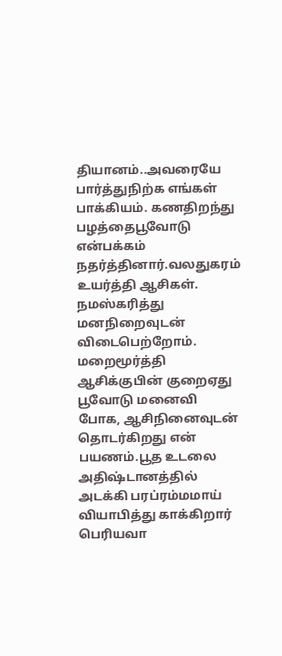தியானம்..அவரையே பார்த்துநிற்க எங்கள் பாக்கியம். கணதிறந்து பழத்தைபூவோடு என்பக்கம் நதர்த்தினார்.வலதுகரம் உயர்த்தி ஆசிகள். நமஸ்கரித்து மனநிறைவுடன் விடைபெற்றோம். மறைமூர்த்தி ஆசிக்குபின் குறைஏது பூவோடு மனைவி போக, ஆசிநினைவுடன் தொடர்கிறது என் பயணம்.பூத உடலை அதிஷ்டானத்தில் அடக்கி பரப்ரம்மமாய் வியாபித்து காக்கிறார் பெரியவா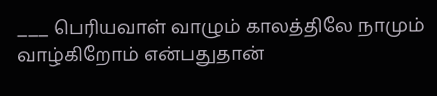___ பெரியவாள் வாழும் காலத்திலே நாமும் வாழ்கிறோம் என்பதுதான்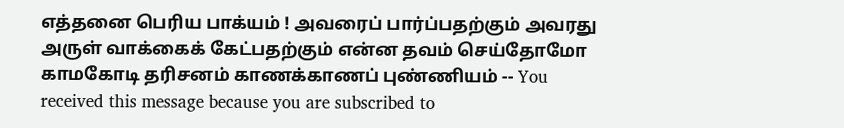எத்தனை பெரிய பாக்யம் ! அவரைப் பார்ப்பதற்கும் அவரது அருள் வாக்கைக் கேட்பதற்கும் என்ன தவம் செய்தோமோ காமகோடி தரிசனம் காணக்காணப் புண்ணியம் -- You received this message because you are subscribed to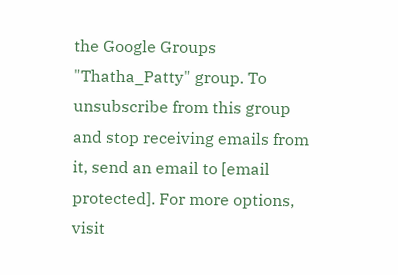the Google Groups "Thatha_Patty" group. To unsubscribe from this group and stop receiving emails from it, send an email to [email protected]. For more options, visit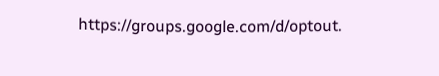https://groups.google.com/d/optout.